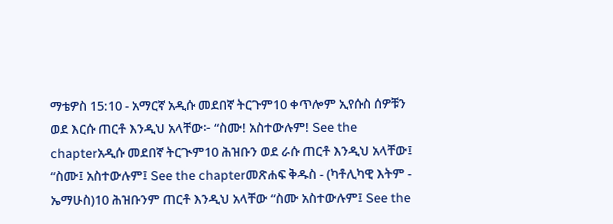ማቴዎስ 15:10 - አማርኛ አዲሱ መደበኛ ትርጉም10 ቀጥሎም ኢየሱስ ሰዎቹን ወደ እርሱ ጠርቶ እንዲህ አላቸው፦ “ስሙ! አስተውሉም! See the chapterአዲሱ መደበኛ ትርጒም10 ሕዝቡን ወደ ራሱ ጠርቶ እንዲህ አላቸው፤ “ስሙ፤ አስተውሉም፤ See the chapterመጽሐፍ ቅዱስ - (ካቶሊካዊ እትም - ኤማሁስ)10 ሕዝቡንም ጠርቶ እንዲህ አላቸው “ስሙ አስተውሉም፤ See the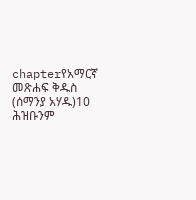chapterየአማርኛ መጽሐፍ ቅዱስ (ሰማንያ አሃዱ)10 ሕዝቡንም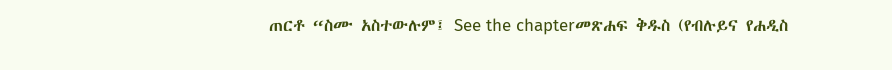ጠርቶ “ስሙ አስተውሉም፤ See the chapterመጽሐፍ ቅዱስ (የብሉይና የሐዲስ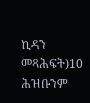ኪዳን መጻሕፍት)10 ሕዝቡንም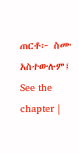ጠርቶ፦ ስሙ አስተውሉም፤ See the chapter |